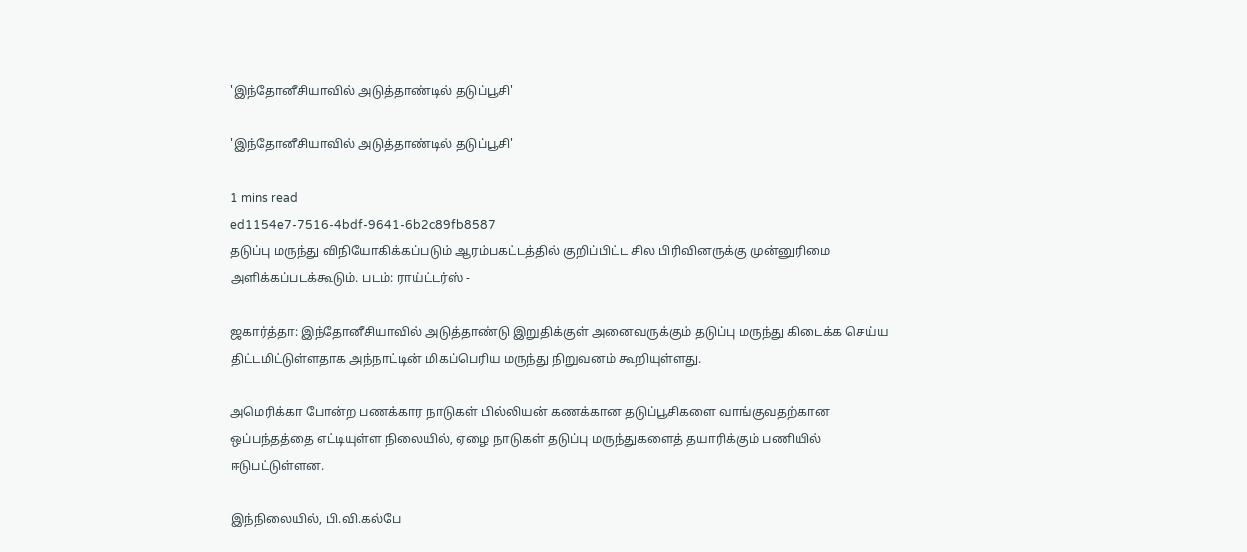'இந்தோனீசியாவில் அடுத்தாண்டில் தடுப்பூசி'

'இந்தோனீசியாவில் அடுத்தாண்டில் தடுப்பூசி'

1 mins read
ed1154e7-7516-4bdf-9641-6b2c89fb8587
தடுப்பு மருந்து விநியோகிக்கப்படும் ஆரம்பகட்டத்தில் குறிப்பிட்ட சில பிரிவினருக்கு முன்னுரிமை அளிக்கப்படக்கூடும். படம்: ராய்ட்டர்ஸ் -

ஜகார்த்தா: இந்தோனீசியாவில் அடுத்தாண்டு இறுதிக்குள் அனைவருக்கும் தடுப்பு மருந்து கிடைக்க செய்ய திட்டமிட்டுள்ளதாக அந்நாட்டின் மிகப்பெரிய மருந்து நிறுவனம் கூறியுள்ளது.

அமெரிக்கா போன்ற பணக்கார நாடுகள் பில்லியன் கணக்கான தடுப்பூசிகளை வாங்குவதற்கான ஒப்பந்தத்தை எட்டியுள்ள நிலையில், ஏழை நாடுகள் தடுப்பு மருந்துகளைத் தயாரிக்கும் பணியில் ஈடுபட்டுள்ளன.

இந்நிலையில், பி.வி.கல்பே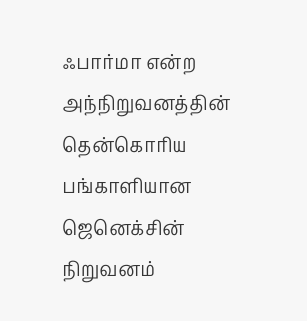ஃபார்மா என்ற அந்நிறுவனத்தின் தென்கொரிய பங்காளியான ஜெனெக்சின் நிறுவனம்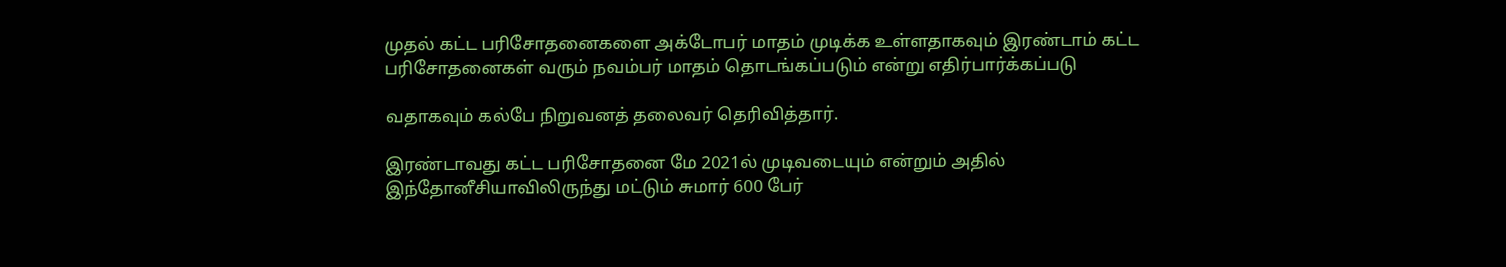முதல் கட்ட பரிசோதனைகளை அக்டோபர் மாதம் முடிக்க உள்ளதாகவும் இரண்டாம் கட்ட பரிசோதனைகள் வரும் நவம்பர் மாதம் தொடங்கப்படும் என்று எதிர்பார்க்கப்படு

வதாகவும் கல்பே நிறுவனத் தலைவர் தெரிவித்தார்.

இரண்டாவது கட்ட பரிசோதனை மே 2021ல் முடிவடையும் என்றும் அதில் இந்தோனீசியாவிலிருந்து மட்டும் சுமார் 600 பேர்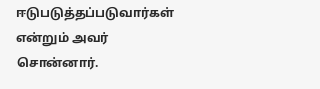ஈடுபடுத்தப்படுவார்கள் என்றும் அவர் சொன்னார்.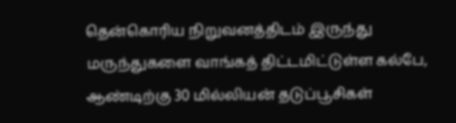தென்கொரிய நிறுவனத்திடம் இருந்து மருந்துகளை வாங்கத் திட்டமிட்டுள்ள கல்பே, ஆண்டிற்கு 30 மில்லியன் தடுப்பூசிகள்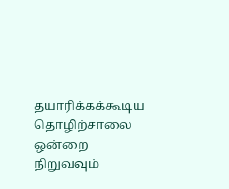தயாரிக்கக்கூடிய தொழிற்சாலை ஒன்றை நிறுவவும்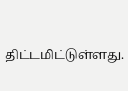திட்டமிட்டுள்ளது.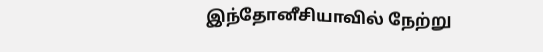இந்தோனீசியாவில் நேற்று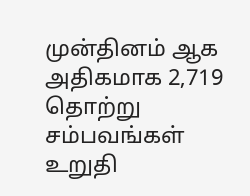முன்தினம் ஆக அதிகமாக 2,719 தொற்று சம்பவங்கள் உறுதி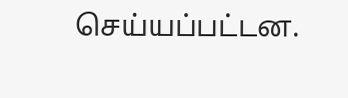செய்யப்பட்டன.